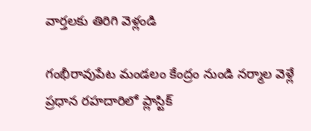వార్తలకు తిరిగి వెళ్లండి

గంభీరావుపేట మండలం కేంద్రం నుండి నర్మాల వెళ్లే ప్రధాన రహదారిలో ప్లాస్టిక్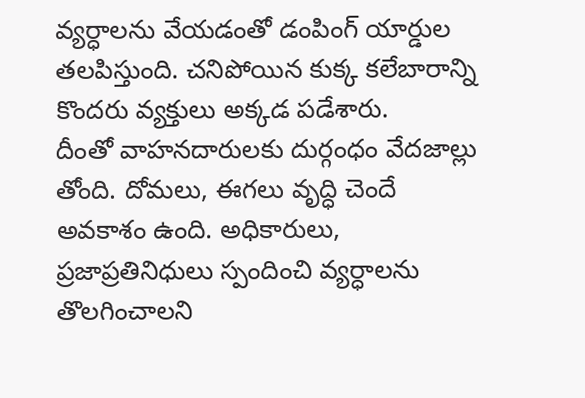వ్యర్ధాలను వేయడంతో డంపింగ్ యార్డుల తలపిస్తుంది. చనిపోయిన కుక్క కలేబారాన్ని కొందరు వ్యక్తులు అక్కడ పడేశారు.
దీంతో వాహనదారులకు దుర్గంధం వేదజాల్లు తోంది. దోమలు, ఈగలు వృద్ధి చెందే అవకాశం ఉంది. అధికారులు, ప్రజాప్రతినిధులు స్పందించి వ్యర్ధాలను తొలగించాలని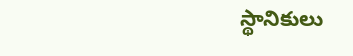స్థానికులు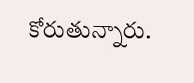కోరుతున్నారు.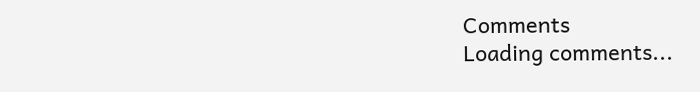Comments
Loading comments...